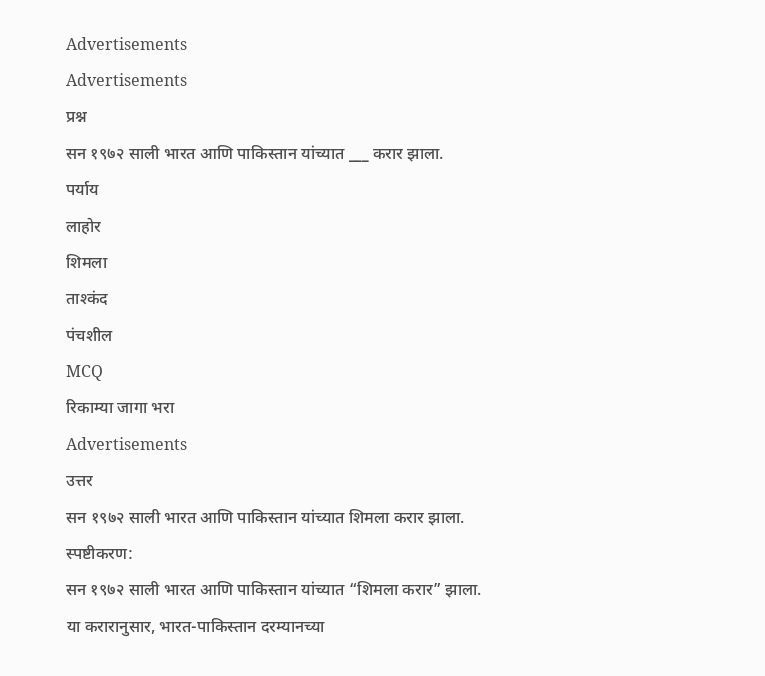Advertisements
Advertisements
प्रश्न
सन १९७२ साली भारत आणि पाकिस्तान यांच्यात ___ करार झाला.
पर्याय
लाहोर
शिमला
ताश्कंद
पंचशील
MCQ
रिकाम्या जागा भरा
Advertisements
उत्तर
सन १९७२ साली भारत आणि पाकिस्तान यांच्यात शिमला करार झाला.
स्पष्टीकरण:
सन १९७२ साली भारत आणि पाकिस्तान यांच्यात “शिमला करार” झाला.
या करारानुसार, भारत-पाकिस्तान दरम्यानच्या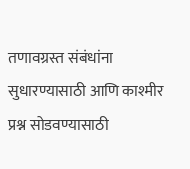तणावग्रस्त संबंधांना सुधारण्यासाठी आणि काश्मीर प्रश्न सोडवण्यासाठी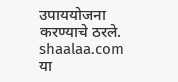उपाययोजना करण्याचे ठरले.
shaalaa.com
या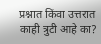प्रश्नात किंवा उत्तरात काही त्रुटी आहे का?